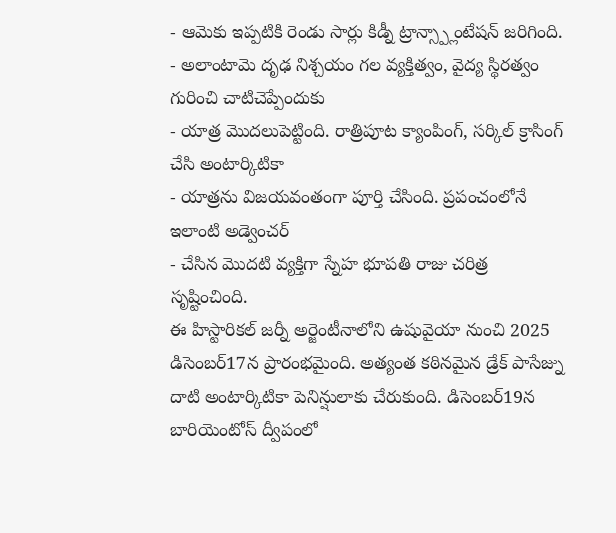- ఆమెకు ఇప్పటికి రెండు సార్లు కిడ్నీ ట్రాన్స్ప్లాంటేషన్ జరిగింది.
- అలాంటామె దృఢ నిశ్చయం గల వ్యక్తిత్వం, వైద్య స్థిరత్వం గురించి చాటిచెప్పేందుకు
- యాత్ర మొదలుపెట్టింది. రాత్రిపూట క్యాంపింగ్, సర్కిల్ క్రాసింగ్ చేసి అంటార్కిటికా
- యాత్రను విజయవంతంగా పూర్తి చేసింది. ప్రపంచంలోనే ఇలాంటి అడ్వెంచర్
- చేసిన మొదటి వ్యక్తిగా స్నేహ భూపతి రాజు చరిత్ర సృష్టించింది.
ఈ హిస్టారికల్ జర్నీ అర్జెంటీనాలోని ఉషువైయా నుంచి 2025 డిసెంబర్17న ప్రారంభమైంది. అత్యంత కఠినమైన డ్రేక్ పాసేజ్ను దాటి అంటార్కిటికా పెనిన్షులాకు చేరుకుంది. డిసెంబర్19న బారియెంటోస్ ద్వీపంలో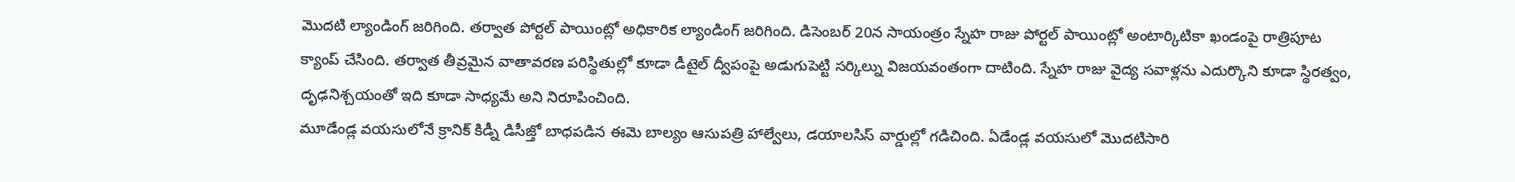మొదటి ల్యాండింగ్ జరిగింది. తర్వాత పోర్టల్ పాయింట్లో అధికారిక ల్యాండింగ్ జరిగింది. డిసెంబర్ 20న సాయంత్రం స్నేహ రాజు పోర్టల్ పాయింట్లో అంటార్కిటికా ఖండంపై రాత్రిపూట క్యాంప్ చేసింది. తర్వాత తీవ్రమైన వాతావరణ పరిస్థితుల్లో కూడా డీటైల్ ద్వీపంపై అడుగుపెట్టి సర్కిల్ను విజయవంతంగా దాటింది. స్నేహ రాజు వైద్య సవాళ్లను ఎదుర్కొని కూడా స్థిరత్వం, దృఢనిశ్చయంతో ఇది కూడా సాధ్యమే అని నిరూపించింది.
మూడేండ్ల వయసులోనే క్రానిక్ కిడ్నీ డిసీజ్తో బాధపడిన ఈమె బాల్యం ఆసుపత్రి హాల్వేలు, డయాలసిస్ వార్డుల్లో గడిచింది. ఏడేండ్ల వయసులో మొదటిసారి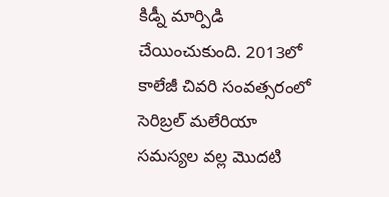కిడ్నీ మార్పిడి చేయించుకుంది. 2013లో కాలేజీ చివరి సంవత్సరంలో సెరిబ్రల్ మలేరియా సమస్యల వల్ల మొదటి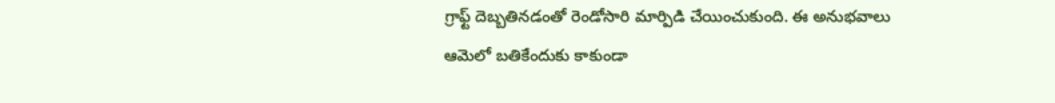గ్రాఫ్ట్ దెబ్బతినడంతో రెండోసారి మార్పిడి చేయించుకుంది. ఈ అనుభవాలు ఆమెలో బతికేందుకు కాకుండా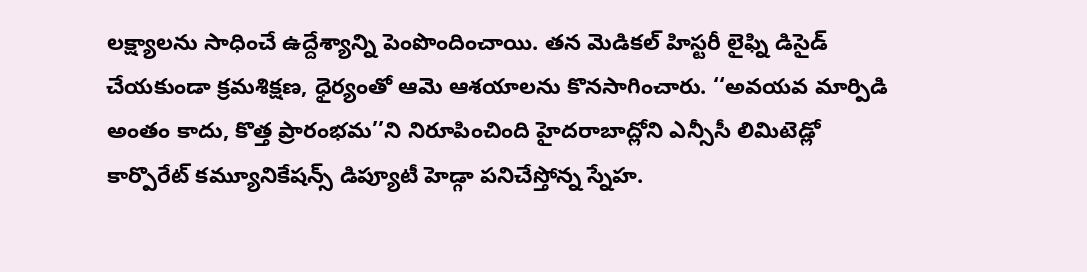లక్ష్యాలను సాధించే ఉద్దేశ్యాన్ని పెంపొందించాయి. తన మెడికల్ హిస్టరీ లైఫ్ని డిసైడ్ చేయకుండా క్రమశిక్షణ, ధైర్యంతో ఆమె ఆశయాలను కొనసాగించారు. ‘‘అవయవ మార్పిడి అంతం కాదు, కొత్త ప్రారంభమ’’ని నిరూపించింది హైదరాబాద్లోని ఎన్సీసీ లిమిటెడ్లో కార్పొరేట్ కమ్యూనికేషన్స్ డిప్యూటీ హెడ్గా పనిచేస్తోన్న స్నేహ.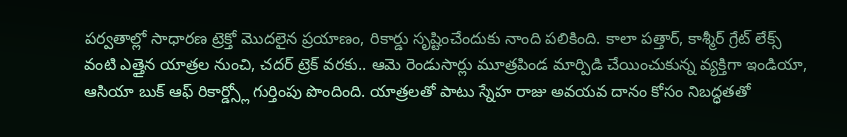పర్వతాల్లో సాధారణ ట్రెక్తో మొదలైన ప్రయాణం, రికార్డు సృష్టించేందుకు నాంది పలికింది. కాలా పత్తార్, కాశ్మీర్ గ్రేట్ లేక్స్ వంటి ఎత్తైన యాత్రల నుంచి, చదర్ ట్రెక్ వరకు.. ఆమె రెండుసార్లు మూత్రపిండ మార్పిడి చేయించుకున్న వ్యక్తిగా ఇండియా, ఆసియా బుక్ ఆఫ్ రికార్డ్స్లో గుర్తింపు పొందింది. యాత్రలతో పాటు స్నేహ రాజు అవయవ దానం కోసం నిబద్ధతతో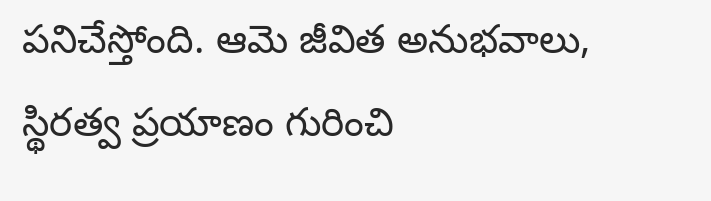పనిచేస్తోంది. ఆమె జీవిత అనుభవాలు, స్థిరత్వ ప్రయాణం గురించి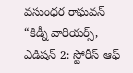వసుంధర రాఘవన్ “కిడ్నీ వారియర్స్, ఎడిషన్ 2: స్టోరీస్ ఆఫ్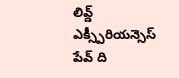లివ్డ్ ఎక్స్పీరియన్సెస్ పేవ్ ది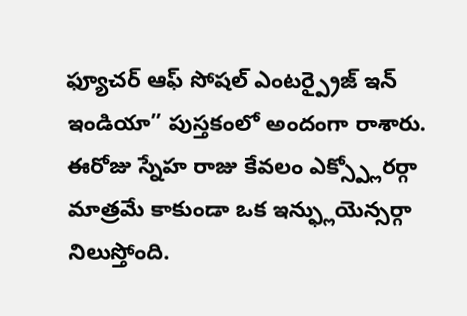ఫ్యూచర్ ఆఫ్ సోషల్ ఎంటర్ప్రైజ్ ఇన్ ఇండియా” పుస్తకంలో అందంగా రాశారు. ఈరోజు స్నేహ రాజు కేవలం ఎక్స్ప్లోరర్గా మాత్రమే కాకుండా ఒక ఇన్ఫ్లుయెన్సర్గా నిలుస్తోంది.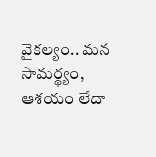వైకల్యం.. మన సామర్థ్యం, ఆశయం లేదా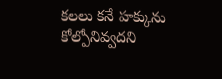కలలు కనే హక్కును కోల్పోనివ్వదని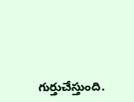గుర్తుచేస్తుంది.